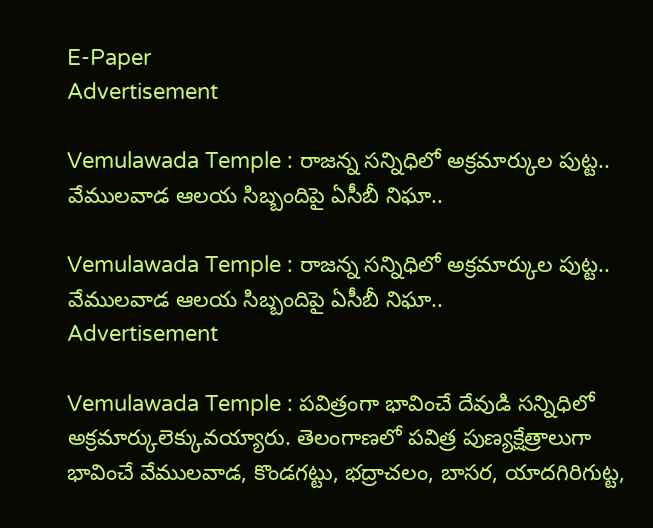E-Paper
Advertisement

Vemulawada Temple : రాజన్న సన్నిధిలో అక్రమార్కుల పుట్ట.. వేములవాడ ఆలయ సిబ్బందిపై ఏసీబీ నిఘా..

Vemulawada Temple : రాజన్న సన్నిధిలో అక్రమార్కుల పుట్ట.. వేములవాడ ఆలయ సిబ్బందిపై ఏసీబీ నిఘా..
Advertisement

Vemulawada Temple : పవిత్రంగా భావించే దేవుడి సన్నిధిలో అక్రమార్కులెక్కువయ్యారు. తెలంగాణలో పవిత్ర పుణ్యక్షేత్రాలుగా భావించే వేములవాడ, కొండగట్టు, భద్రాచలం, బాసర, యాదగిరిగుట్ట,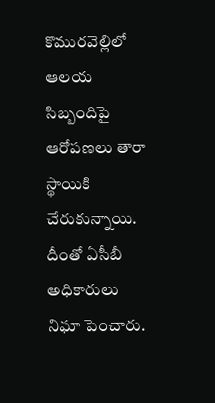కొమురవెల్లిలో ఆలయ సిబ్బందిపై ఆరోపణలు తారా స్థాయికి చేరుకున్నాయి. దీంతో ఏసీబీ అధికారులు నిఘా పెంచారు.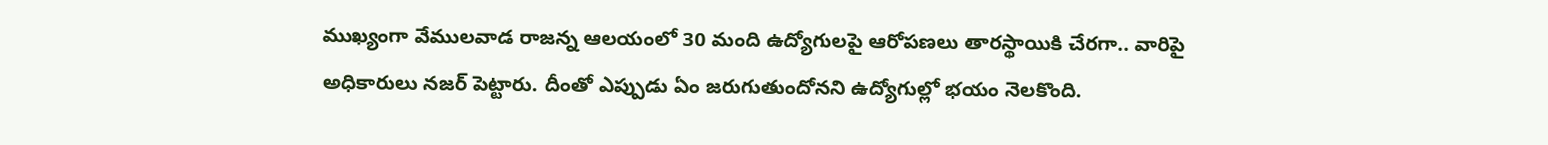ముఖ్యంగా వేములవాడ రాజన్న ఆలయంలో 30 మంది ఉద్యోగులపై ఆరోపణలు తారస్థాయికి చేరగా.. వారిపై అధికారులు నజర్ పెట్టారు. దీంతో ఎప్పుడు ఏం జరుగుతుందోనని ఉద్యోగుల్లో భయం నెలకొంది.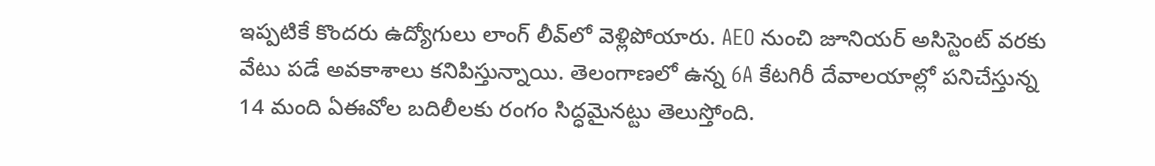ఇప్పటికే కొందరు ఉద్యోగులు లాంగ్ లీవ్‌లో వెళ్లిపోయారు. AEO నుంచి జూనియర్ అసిస్టెంట్ వరకు వేటు పడే అవకాశాలు కనిపిస్తున్నాయి. తెలంగాణలో ఉన్న 6A కేటగిరీ దేవాలయాల్లో పనిచేస్తున్న 14 మంది ఏఈవోల బదిలీలకు రంగం సిద్ధమైనట్టు తెలుస్తోంది.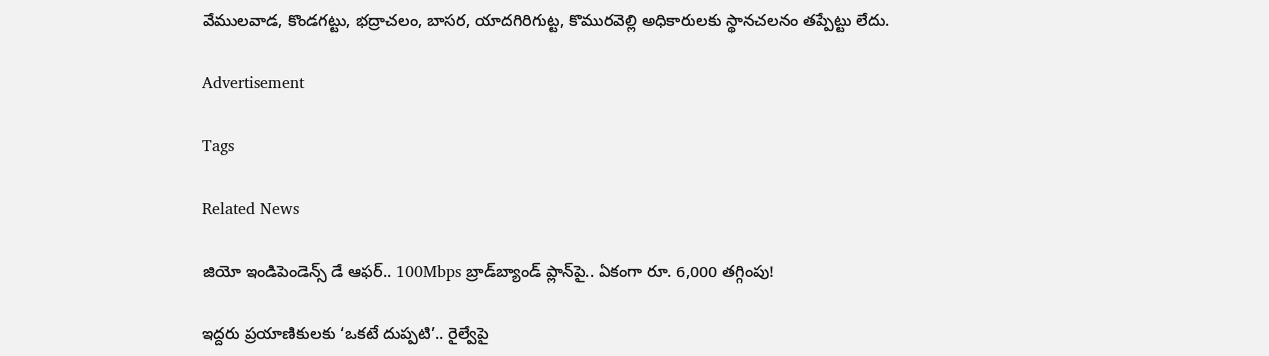వేములవాడ, కొండగట్టు, భద్రాచలం, బాసర, యాదగిరిగుట్ట, కొమురవెల్లి అధికారులకు స్థానచలనం తప్పేట్టు లేదు.

Advertisement

Tags

Related News

జియో ఇండిపెండెన్స్ డే ఆఫర్.. 100Mbps బ్రాడ్‌బ్యాండ్ ప్లాన్‌పై.. ఏకంగా రూ. 6,000 తగ్గింపు!

ఇద్దరు ప్రయాణికులకు ‘ఒకటే దుప్పటి’.. రైల్వేపై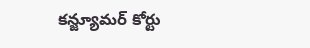కన్జ్యూమర్ కోర్టు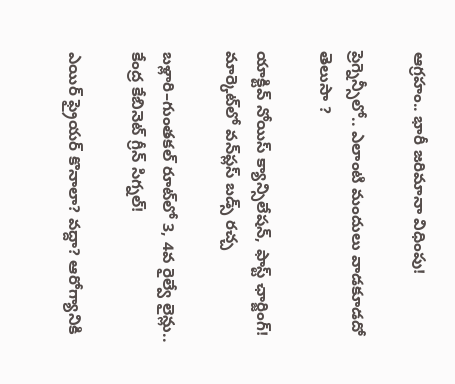ఆగ్రహం.. భారీ జరిమానా విధింపు!

ప్రెగ్నెన్సీలో.. ఎలాంటి మందులు వాడకూడదో తెలుసా ?

యాక్టివ్ నోయిస్ క్యాన్సిలేషన్, ఫాస్ట్ ఛార్జింగ్! మార్కెట్‌లో వన్‌ప్లస్ బడ్స్ రచ్చ

బళ్లారి–గుంతకల్ రూట్‌లో 3, 4వ రైల్వే లైన్లు..  కేంద్ర కేబినెట్ గ్రీన్ సిగ్నల్!

ఎయిర్ ఫ్రైయర్ కొనాలా? వద్దా? ఆరోగ్యానికి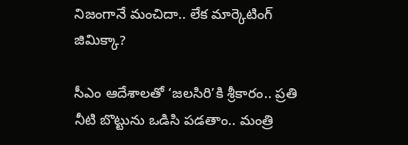నిజంగానే మంచిదా.. లేక మార్కెటింగ్ జిమిక్కా?

సీఎం ఆదేశాలతో ‘జలసిరి’కి శ్రీకారం.. ప్రతి నీటి బొట్టును ఒడిసి పడతాం.. మంత్రి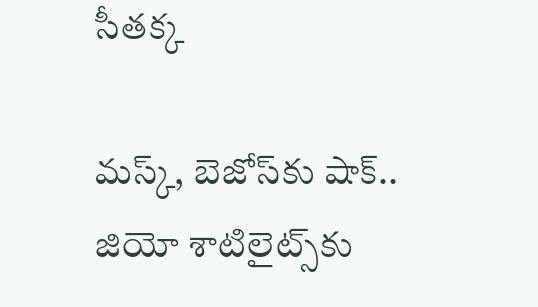సీతక్క

మస్క్, బెజోస్‌కు షాక్.. జియో శాటిలైట్స్‌కు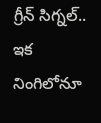గ్రీన్ సిగ్నల్.. ఇక నింగిలోనూ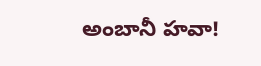అంబానీ హవా!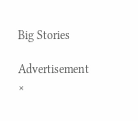Big Stories

Advertisement
×